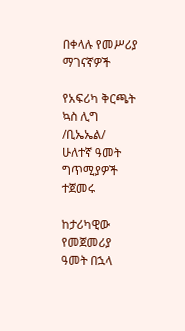በቀላሉ የመሥሪያ ማገናኛዎች

የአፍሪካ ቅርጫት ኳስ ሊግ /ቢኤኤል/ ሁለተኛ ዓመት ግጥሚያዎች ተጀመሩ

ከታሪካዊው የመጀመሪያ ዓመት በኋላ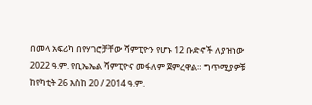በመላ አፍሪካ በየሃገሮቻቸው ሻምፒዮን የሆኑ 12 ቡድኖች ለያዝነው 2022 ዓ.ም. የቢኤኤል ሻምፒዮና መፋለም ጀምረዋል። ግጥሚያዎቹ ከየካቲት 26 እስከ 20 / 2014 ዓ.ም.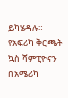ይካሄዳሉ። የአፍሪካ ቅርጫት ኳስ ሻምፒዮናን በአሜሪካ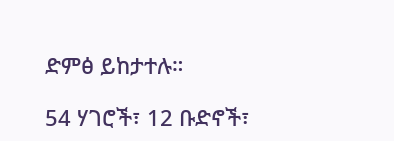ድምፅ ይከታተሉ።

54 ሃገሮች፣ 12 ቡድኖች፣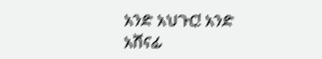አንድ አህጉር! አንድ አሸናፊ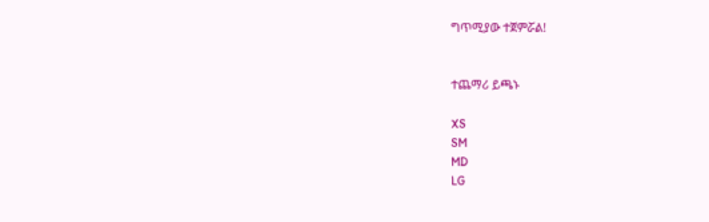ግጥሚያው ተጀምሯል!


ተጨማሪ ይጫኑ

XS
SM
MD
LG